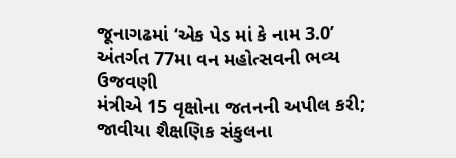જૂનાગઢમાં ‘એક પેડ માં કે નામ 3.0’ અંતર્ગત 77મા વન મહોત્સવની ભવ્ય ઉજવણી
મંત્રીએ 15 વૃક્ષોના જતનની અપીલ કરી; જાવીયા શૈક્ષણિક સંકુલના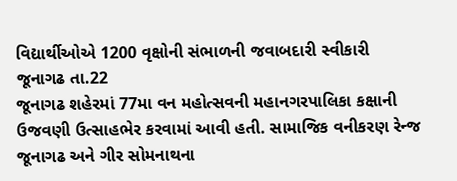વિદ્યાર્થીઓએ 1200 વૃક્ષોની સંભાળની જવાબદારી સ્વીકારી
જૂનાગઢ તા.22
જૂનાગઢ શહેરમાં 77મા વન મહોત્સવની મહાનગરપાલિકા કક્ષાની ઉજવણી ઉત્સાહભેર કરવામાં આવી હતી. સામાજિક વનીકરણ રેન્જ જૂનાગઢ અને ગીર સોમનાથના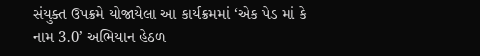સંયુક્ત ઉપક્રમે યોજાયેલા આ કાર્યક્રમમાં ‘એક પેડ માં કે નામ 3.0’ અભિયાન હેઠળ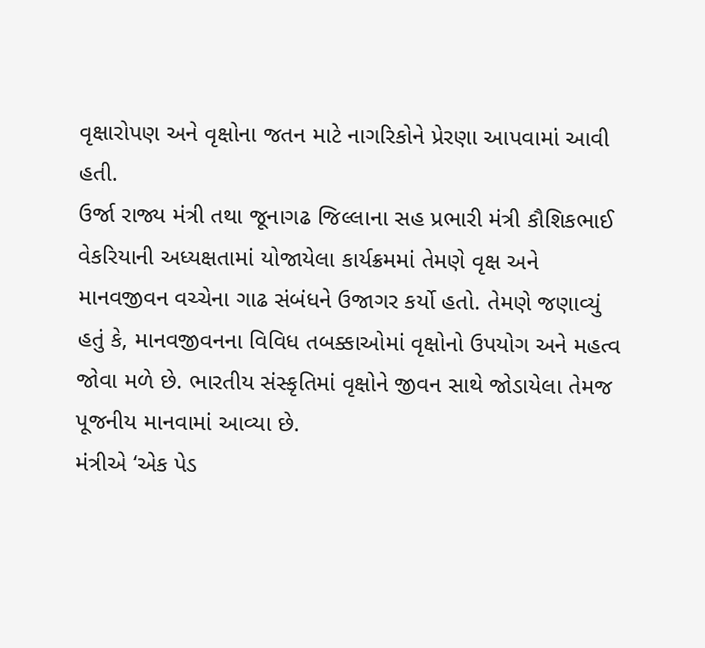વૃક્ષારોપણ અને વૃક્ષોના જતન માટે નાગરિકોને પ્રેરણા આપવામાં આવી હતી.
ઉર્જા રાજ્ય મંત્રી તથા જૂનાગઢ જિલ્લાના સહ પ્રભારી મંત્રી કૌશિકભાઈ વેકરિયાની અધ્યક્ષતામાં યોજાયેલા કાર્યક્રમમાં તેમણે વૃક્ષ અને માનવજીવન વચ્ચેના ગાઢ સંબંધને ઉજાગર કર્યો હતો. તેમણે જણાવ્યું હતું કે, માનવજીવનના વિવિધ તબક્કાઓમાં વૃક્ષોનો ઉપયોગ અને મહત્વ જોવા મળે છે. ભારતીય સંસ્કૃતિમાં વૃક્ષોને જીવન સાથે જોડાયેલા તેમજ પૂજનીય માનવામાં આવ્યા છે.
મંત્રીએ ‘એક પેડ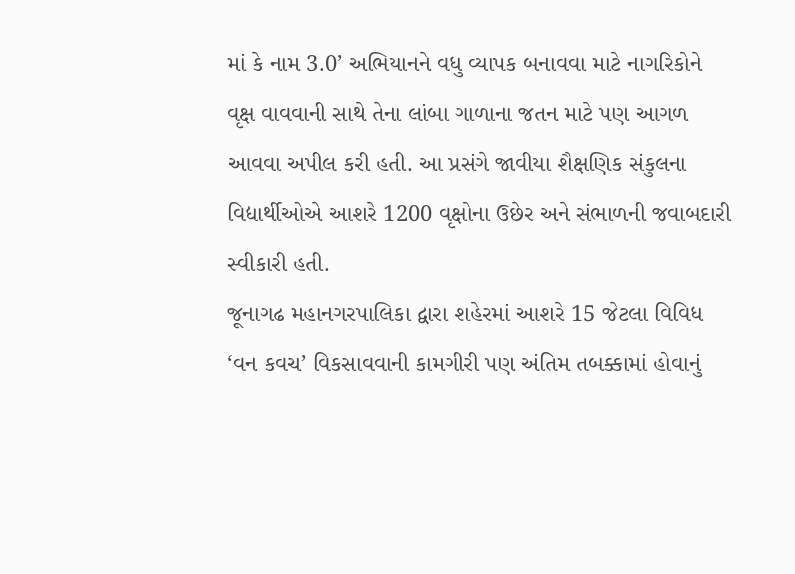માં કે નામ 3.0’ અભિયાનને વધુ વ્યાપક બનાવવા માટે નાગરિકોને વૃક્ષ વાવવાની સાથે તેના લાંબા ગાળાના જતન માટે પણ આગળ આવવા અપીલ કરી હતી. આ પ્રસંગે જાવીયા શૈક્ષણિક સંકુલના વિદ્યાર્થીઓએ આશરે 1200 વૃક્ષોના ઉછેર અને સંભાળની જવાબદારી સ્વીકારી હતી.
જૂનાગઢ મહાનગરપાલિકા દ્વારા શહેરમાં આશરે 15 જેટલા વિવિધ ‘વન કવચ’ વિકસાવવાની કામગીરી પણ અંતિમ તબક્કામાં હોવાનું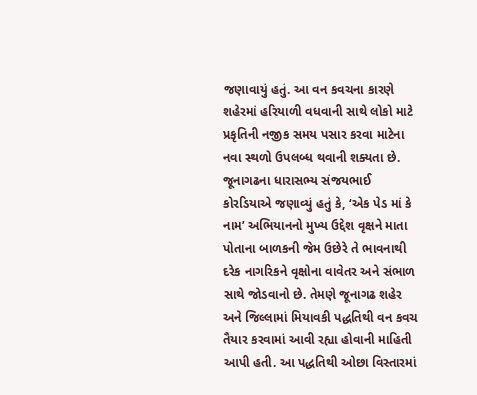જણાવાયું હતું. આ વન કવચના કારણે શહેરમાં હરિયાળી વધવાની સાથે લોકો માટે પ્રકૃતિની નજીક સમય પસાર કરવા માટેના નવા સ્થળો ઉપલબ્ધ થવાની શક્યતા છે.
જૂનાગઢના ધારાસભ્ય સંજયભાઈ કોરડિયાએ જણાવ્યું હતું કે, ‘એક પેડ માં કે નામ’ અભિયાનનો મુખ્ય ઉદ્દેશ વૃક્ષને માતા પોતાના બાળકની જેમ ઉછેરે તે ભાવનાથી દરેક નાગરિકને વૃક્ષોના વાવેતર અને સંભાળ સાથે જોડવાનો છે. તેમણે જૂનાગઢ શહેર અને જિલ્લામાં મિયાવકી પદ્ધતિથી વન કવચ તૈયાર કરવામાં આવી રહ્યા હોવાની માહિતી આપી હતી. આ પદ્ધતિથી ઓછા વિસ્તારમાં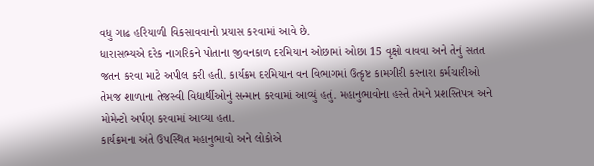વધુ ગાઢ હરિયાળી વિકસાવવાનો પ્રયાસ કરવામાં આવે છે.
ધારાસભ્યએ દરેક નાગરિકને પોતાના જીવનકાળ દરમિયાન ઓછામાં ઓછા 15 વૃક્ષો વાવવા અને તેનું સતત જતન કરવા માટે અપીલ કરી હતી. કાર્યક્રમ દરમિયાન વન વિભાગમાં ઉત્કૃષ્ટ કામગીરી કરનારા કર્મચારીઓ તેમજ શાળાના તેજસ્વી વિદ્યાર્થીઓનું સન્માન કરવામાં આવ્યું હતું. મહાનુભાવોના હસ્તે તેમને પ્રશસ્તિપત્ર અને મોમેન્ટો અર્પણ કરવામાં આવ્યા હતા.
કાર્યક્રમના અંતે ઉપસ્થિત મહાનુભાવો અને લોકોએ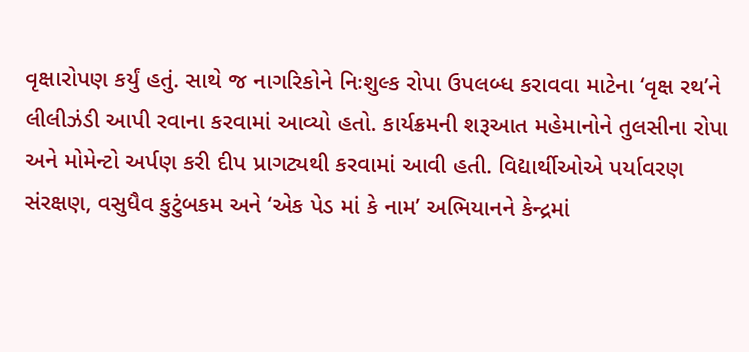વૃક્ષારોપણ કર્યું હતું. સાથે જ નાગરિકોને નિઃશુલ્ક રોપા ઉપલબ્ધ કરાવવા માટેના ‘વૃક્ષ રથ’ને લીલીઝંડી આપી રવાના કરવામાં આવ્યો હતો. કાર્યક્રમની શરૂઆત મહેમાનોને તુલસીના રોપા અને મોમેન્ટો અર્પણ કરી દીપ પ્રાગટ્યથી કરવામાં આવી હતી. વિદ્યાર્થીઓએ પર્યાવરણ સંરક્ષણ, વસુધૈવ કુટુંબકમ અને ‘એક પેડ માં કે નામ’ અભિયાનને કેન્દ્રમાં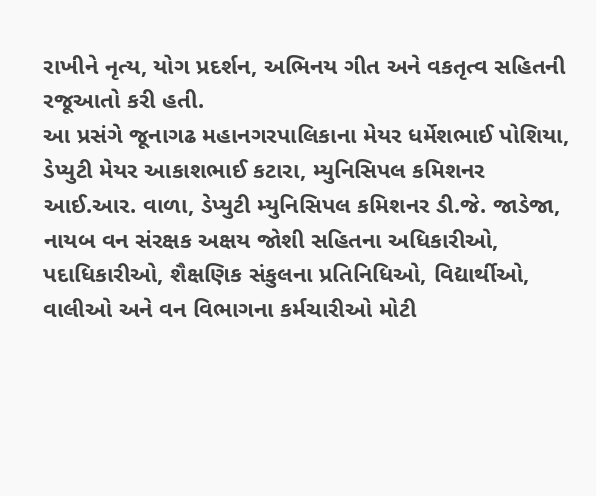રાખીને નૃત્ય, યોગ પ્રદર્શન, અભિનય ગીત અને વકતૃત્વ સહિતની રજૂઆતો કરી હતી.
આ પ્રસંગે જૂનાગઢ મહાનગરપાલિકાના મેયર ધર્મેશભાઈ પોશિયા, ડેપ્યુટી મેયર આકાશભાઈ કટારા, મ્યુનિસિપલ કમિશનર આઈ.આર. વાળા, ડેપ્યુટી મ્યુનિસિપલ કમિશનર ડી.જે. જાડેજા, નાયબ વન સંરક્ષક અક્ષય જોશી સહિતના અધિકારીઓ, પદાધિકારીઓ, શૈક્ષણિક સંકુલના પ્રતિનિધિઓ, વિદ્યાર્થીઓ, વાલીઓ અને વન વિભાગના કર્મચારીઓ મોટી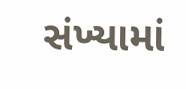સંખ્યામાં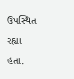ઉપસ્થિત રહ્યા હતા.